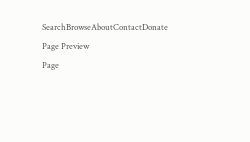SearchBrowseAboutContactDonate
Page Preview
Page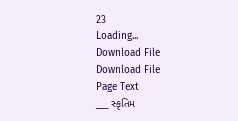23
Loading...
Download File
Download File
Page Text
___ સ્કૃતિમ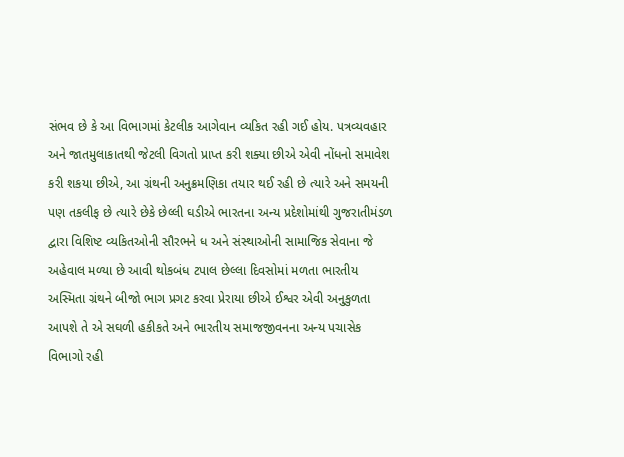સંભવ છે કે આ વિભાગમાં કેટલીક આગેવાન વ્યકિત રહી ગઈ હોય. પત્રવ્યવહાર અને જાતમુલાકાતથી જેટલી વિગતો પ્રાપ્ત કરી શક્યા છીએ એવી નોંધનો સમાવેશ કરી શકયા છીએ, આ ગ્રંથની અનુક્રમણિકા તયાર થઈ રહી છે ત્યારે અને સમયની પણ તકલીફ છે ત્યારે છેકે છેલ્લી ઘડીએ ભારતના અન્ય પ્રદેશોમાંથી ગુજરાતીમંડળ દ્વારા વિશિષ્ટ વ્યકિતઓની સૌરભને ધ અને સંસ્થાઓની સામાજિક સેવાના જે અહેવાલ મળ્યા છે આવી થોકબંધ ટપાલ છેલ્લા દિવસોમાં મળતા ભારતીય અસ્મિતા ગ્રંથને બીજો ભાગ પ્રગટ કરવા પ્રેરાયા છીએ ઈશ્વર એવી અનુકુળતા આપશે તે એ સઘળી હકીકતે અને ભારતીય સમાજજીવનના અન્ય પચાસેક વિભાગો રહી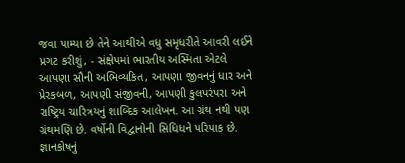જવા પામ્યા છે તેને આથીએ વધુ સમૃધરીતે આવરી લઈને પ્રગટ કરીશું, - સંક્ષેપમાં ભારતીય અસ્મિતા એટલે આપણા સૌની અભિવ્યકિત, આપણા જીવનનું ધાર અને પ્રેરકબળ, આપણી સંજીવની, આપણી કુલપરંપરા અને રાષ્ટ્રિય ચારિત્રયનું શાબ્દિક આલેખન. આ ગ્રંથ નથી પણ ગ્રંથમણિ છે. વર્ષોની વિદ્વાનોની સિધિધને પરિપાક છે. જ્ઞાનકોષનું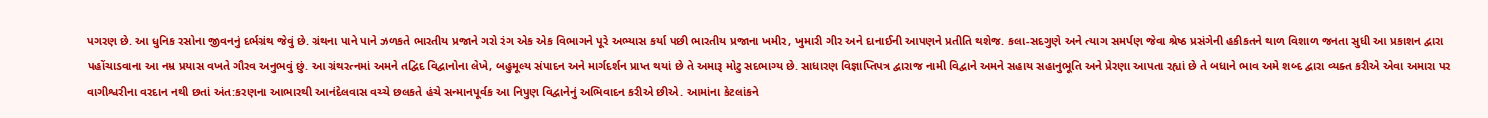પગરણ છે. આ ધુનિક રસોના જીવનનું દર્ભગ્રંથ જેવું છે. ગ્રંથના પાને પાને ઝળકતે ભારતીય પ્રજાને ગરો રંગ એક એક વિભાગને પૂરે અભ્યાસ કર્યા પછી ભારતીય પ્રજાના ખમીર, ખુમારી ગીર અને દાનાઈની આપણને પ્રતીતિ થશેજ. કલા-સદગુણે અને ત્યાગ સમર્પણ જેવા શ્રેષ્ઠ પ્રસંગેની હકીકતને થાળ વિશાળ જનતા સુધી આ પ્રકાશન દ્વારા પહોંચાડવાના આ નમ્ર પ્રયાસ વખતે ગૌરવ અનુભવું છું. આ ગ્રંથરત્નમાં અમને તદ્વિદ વિદ્વાનોના લેખે, બહુમૂલ્ય સંપાદન અને માર્ગદર્શન પ્રાપ્ત થયાં છે તે અમારૂ મોટુ સદભાગ્ય છે. સાધારણ વિજ્ઞાપ્તિપત્ર દ્વારાજ નામી વિદ્વાને અમને સહાય સહાનુભૂતિ અને પ્રેરણા આપતા રહ્યાં છે તે બધાને ભાવ અમે શબ્દ દ્વારા વ્યક્ત કરીએ એવા અમારા પર વાગીશ્વરીના વરદાન નથી છતાં અંત:કરણના આભારથી આનંદેલવાસ વચ્ચે છલકતે હંચે સન્માનપૂર્વક આ નિપુણ વિદ્વાનેનું અભિવાદન કરીએ છીએ. આમાંના કેટલાંકને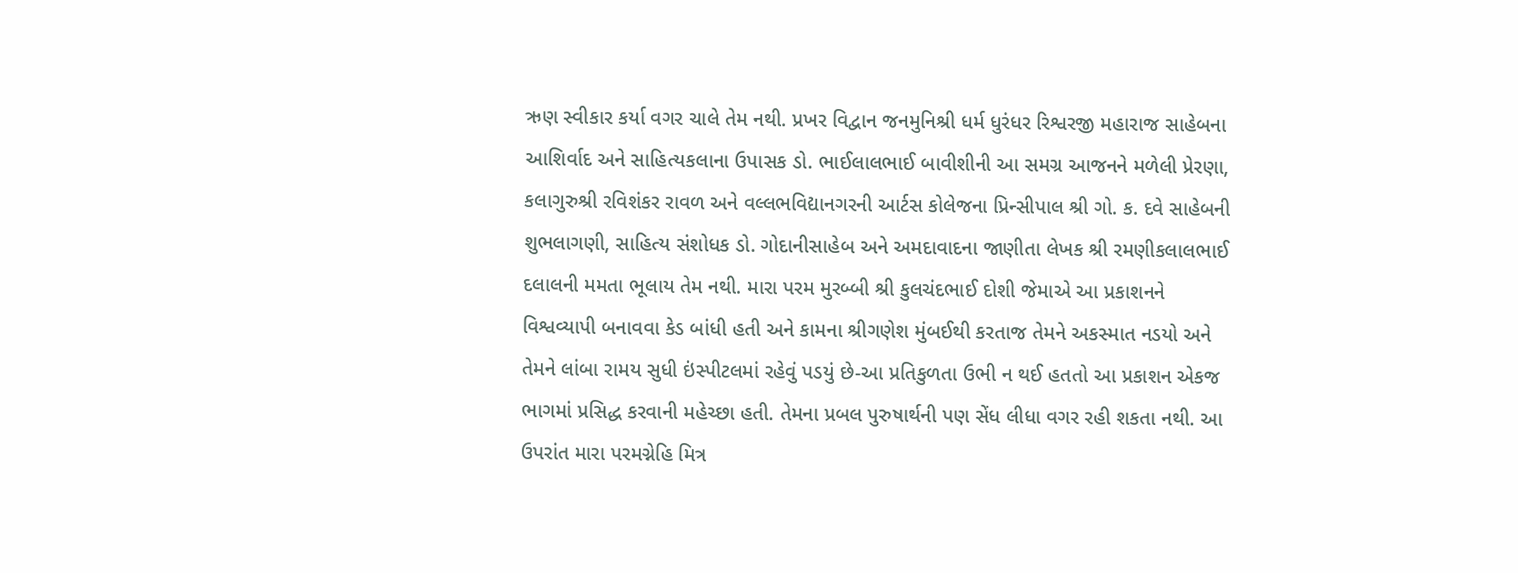ઋણ સ્વીકાર કર્યા વગર ચાલે તેમ નથી. પ્રખર વિદ્વાન જનમુનિશ્રી ધર્મ ધુરંધર રિશ્વરજી મહારાજ સાહેબના આશિર્વાદ અને સાહિત્યકલાના ઉપાસક ડો. ભાઈલાલભાઈ બાવીશીની આ સમગ્ર આજનને મળેલી પ્રેરણા, કલાગુરુશ્રી રવિશંકર રાવળ અને વલ્લભવિદ્યાનગરની આર્ટસ કોલેજના પ્રિન્સીપાલ શ્રી ગો. ક. દવે સાહેબની શુભલાગણી, સાહિત્ય સંશોધક ડો. ગોદાનીસાહેબ અને અમદાવાદના જાણીતા લેખક શ્રી રમણીકલાલભાઈ દલાલની મમતા ભૂલાય તેમ નથી. મારા પરમ મુરબ્બી શ્રી કુલચંદભાઈ દોશી જેમાએ આ પ્રકાશનને વિશ્વવ્યાપી બનાવવા કેડ બાંધી હતી અને કામના શ્રીગણેશ મુંબઈથી કરતાજ તેમને અકસ્માત નડયો અને તેમને લાંબા રામય સુધી ઇંસ્પીટલમાં રહેવું પડયું છે-આ પ્રતિકુળતા ઉભી ન થઈ હતતો આ પ્રકાશન એકજ ભાગમાં પ્રસિદ્ધ કરવાની મહેચ્છા હતી. તેમના પ્રબલ પુરુષાર્થની પણ સેંધ લીધા વગર રહી શકતા નથી. આ ઉપરાંત મારા પરમગ્નેહિ મિત્ર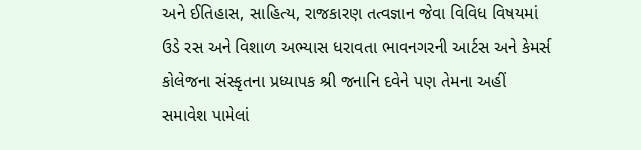અને ઈતિહાસ, સાહિત્ય, રાજકારણ તત્વજ્ઞાન જેવા વિવિધ વિષયમાં ઉડે રસ અને વિશાળ અભ્યાસ ધરાવતા ભાવનગરની આર્ટસ અને કેમર્સ કોલેજના સંસ્કૃતના પ્રધ્યાપક શ્રી જનાનિ દવેને પણ તેમના અહીં સમાવેશ પામેલાં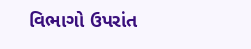વિભાગો ઉપરાંત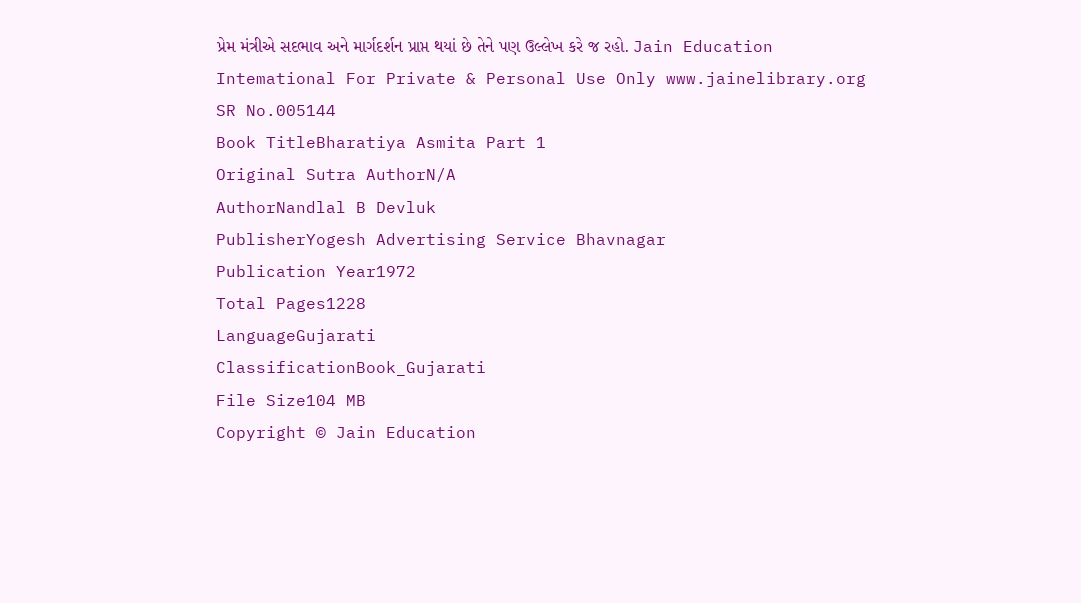પ્રેમ મંત્રીએ સદભાવ અને માર્ગદર્શન પ્રાપ્ત થયાં છે તેને પણ ઉલ્લેખ કરે જ રહો. Jain Education Intemational For Private & Personal Use Only www.jainelibrary.org
SR No.005144
Book TitleBharatiya Asmita Part 1
Original Sutra AuthorN/A
AuthorNandlal B Devluk
PublisherYogesh Advertising Service Bhavnagar
Publication Year1972
Total Pages1228
LanguageGujarati
ClassificationBook_Gujarati
File Size104 MB
Copyright © Jain Education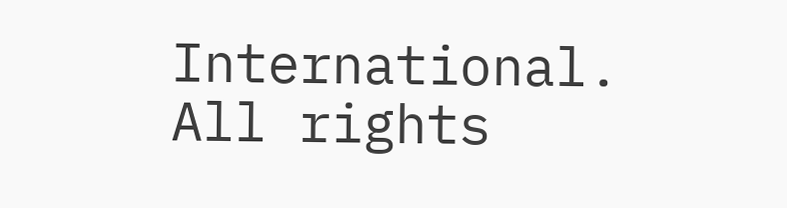International. All rights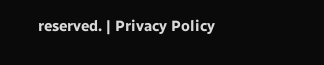reserved. | Privacy Policy